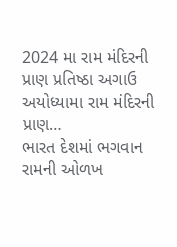2024 મા રામ મંદિરની પ્રાણ પ્રતિષ્ઠા અગાઉ અયોધ્યામા રામ મંદિરની પ્રાણ…
ભારત દેશમાં ભગવાન રામની ઓળખ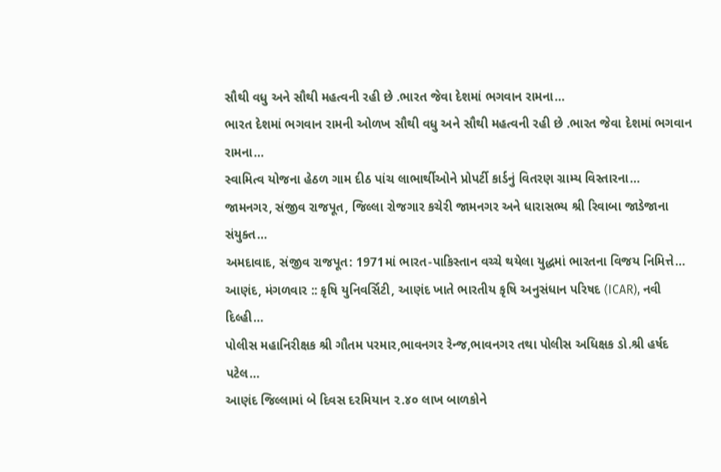સૌથી વધુ અને સૌથી મહત્વની રહી છે .ભારત જેવા દેશમાં ભગવાન રામના…
ભારત દેશમાં ભગવાન રામની ઓળખ સૌથી વધુ અને સૌથી મહત્વની રહી છે .ભારત જેવા દેશમાં ભગવાન રામના…
સ્વામિત્વ યોજના હેઠળ ગામ દીઠ પાંચ લાભાર્થીઓને પ્રોપર્ટી કાર્ડનું વિતરણ ગ્રામ્ય વિસ્તારના…
જામનગર, સંજીવ રાજપૂત, જિલ્લા રોજગાર કચેરી જામનગર અને ધારાસભ્ય શ્રી રિવાબા જાડેજાના સંયુક્ત…
અમદાવાદ, સંજીવ રાજપૂત: 1971માં ભારત-પાકિસ્તાન વચ્ચે થયેલા યુદ્ધમાં ભારતના વિજય નિમિત્તે…
આણંદ, મંગળવાર :: કૃષિ યુનિવર્સિટી, આણંદ ખાતે ભારતીય કૃષિ અનુસંધાન પરિષદ (ICAR), નવી દિલ્હી…
પોલીસ મહાનિરીક્ષક શ્રી ગૌતમ પરમાર,ભાવનગર રેન્જ,ભાવનગર તથા પોલીસ અધિક્ષક ડો.શ્રી હર્ષદ પટેલ…
આણંદ જિલ્લામાં બે દિવસ દરમિયાન ૨.૪૦ લાખ બાળકોને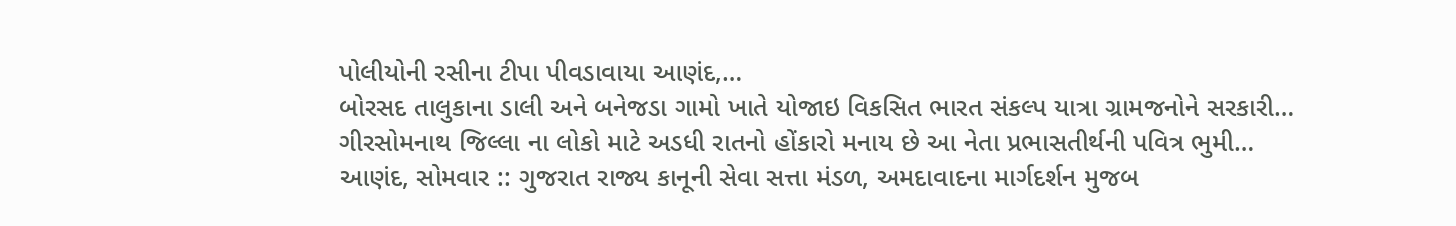પોલીયોની રસીના ટીપા પીવડાવાયા આણંદ,…
બોરસદ તાલુકાના ડાલી અને બનેજડા ગામો ખાતે યોજાઇ વિકસિત ભારત સંકલ્પ યાત્રા ગ્રામજનોને સરકારી…
ગીરસોમનાથ જિલ્લા ના લોકો માટે અડધી રાતનો હોંકારો મનાય છે આ નેતા પ્રભાસતીર્થની પવિત્ર ભુમી…
આણંદ, સોમવાર :: ગુજરાત રાજ્ય કાનૂની સેવા સત્તા મંડળ, અમદાવાદના માર્ગદર્શન મુજબ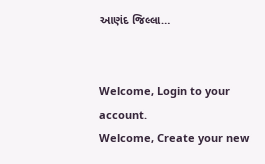આણંદ જિલ્લા…


Welcome, Login to your account.
Welcome, Create your new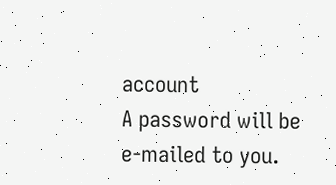account
A password will be e-mailed to you.